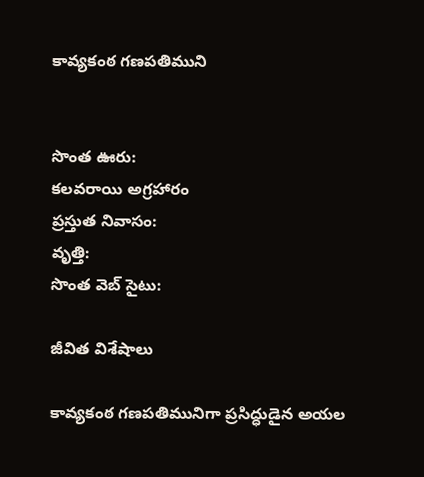కావ్యకంఠ గణపతిముని


సొంత ఊరు:
కలవరాయి అగ్రహారం
ప్రస్తుత నివాసం:
వృత్తి:
సొంత వెబ్ సైటు:

జీవిత విశేషాలు

కావ్యకంఠ గణపతిమునిగా ప్రసిద్ధుడైన అయల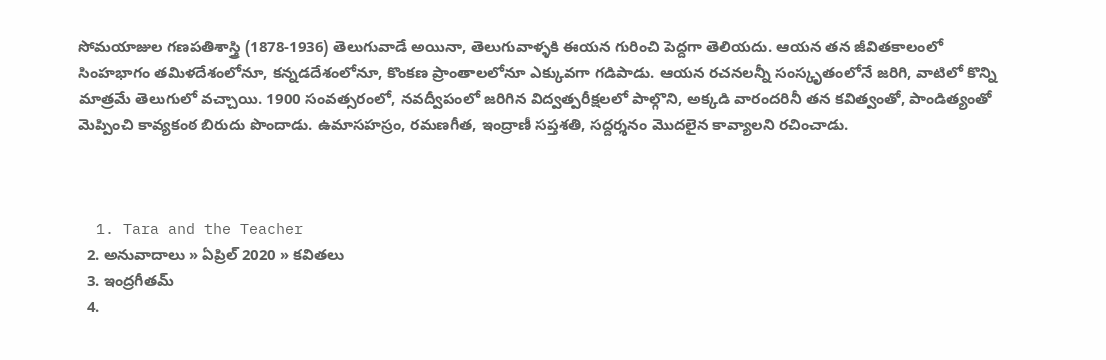సోమయాజుల గణపతిశాస్త్రి (1878-1936) తెలుగువాడే అయినా, తెలుగువాళ్ళకి ఈయన గురించి పెద్దగా తెలియదు. ఆయన తన జీవితకాలంలో సింహభాగం తమిళదేశంలోనూ, కన్నడదేశంలోనూ, కొంకణ ప్రాంతాలలోనూ ఎక్కువగా గడిపాడు. ఆయన రచనలన్నీ సంస్కృతంలోనే జరిగి, వాటిలో కొన్ని మాత్రమే తెలుగులో వచ్చాయి. 1900 సంవత్సరంలో, నవద్వీపంలో జరిగిన విద్వత్పరీక్షలలో పాల్గొని, అక్కడి వారందరినీ తన కవిత్వంతో, పాండిత్యంతో మెప్పించి కావ్యకంఠ బిరుదు పొందాడు. ఉమాసహస్రం, రమణగీత, ఇంద్రాణీ సప్తశతి, సద్దర్శనం మొదలైన కావ్యాలని రచించాడు.



  1. Tara and the Teacher
  2. అనువాదాలు » ఏప్రిల్ 2020 » కవితలు
  3. ఇంద్రగీతమ్
  4.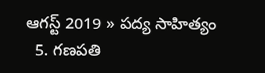ఆగస్ట్ 2019 » పద్య సాహిత్యం
  5. గణపతి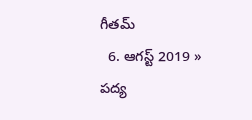గీతమ్
  6. ఆగస్ట్ 2019 » పద్య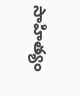సాహిత్యం